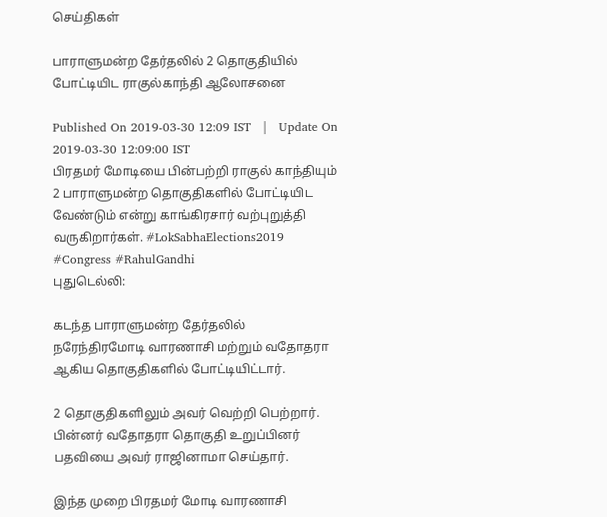செய்திகள்

பாராளுமன்ற தேர்தலில் 2 தொகுதியில் போட்டியிட ராகுல்காந்தி ஆலோசனை

Published On 2019-03-30 12:09 IST   |   Update On 2019-03-30 12:09:00 IST
பிரதமர் மோடியை பின்பற்றி ராகுல் காந்தியும் 2 பாராளுமன்ற தொகுதிகளில் போட்டியிட வேண்டும் என்று காங்கிரசார் வற்புறுத்தி வருகிறார்கள். #LokSabhaElections2019 #Congress #RahulGandhi
புதுடெல்லி:

கடந்த பாராளுமன்ற தேர்தலில் நரேந்திரமோடி வாரணாசி மற்றும் வதோதரா ஆகிய தொகுதிகளில் போட்டியிட்டார்.

2 தொகுதிகளிலும் அவர் வெற்றி பெற்றார். பின்னர் வதோதரா தொகுதி உறுப்பினர் பதவியை அவர் ராஜினாமா செய்தார்.

இந்த முறை பிரதமர் மோடி வாரணாசி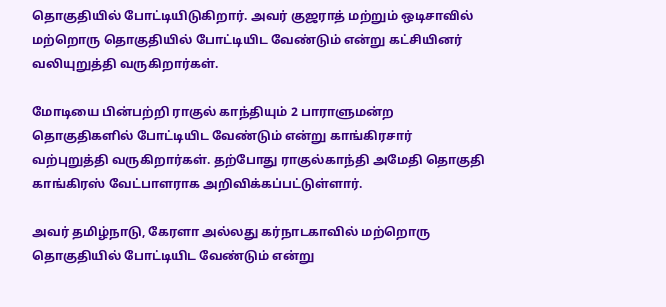தொகுதியில் போட்டியிடுகிறார். அவர் குஜராத் மற்றும் ஒடிசாவில் மற்றொரு தொகுதியில் போட்டியிட வேண்டும் என்று கட்சியினர் வலியுறுத்தி வருகிறார்கள்.

மோடியை பின்பற்றி ராகுல் காந்தியும் 2 பாராளுமன்ற தொகுதிகளில் போட்டியிட வேண்டும் என்று காங்கிரசார் வற்புறுத்தி வருகிறார்கள். தற்போது ராகுல்காந்தி அமேதி தொகுதி காங்கிரஸ் வேட்பாளராக அறிவிக்கப்பட்டுள்ளார்.

அவர் தமிழ்நாடு, கேரளா அல்லது கர்நாடகாவில் மற்றொரு தொகுதியில் போட்டியிட வேண்டும் என்று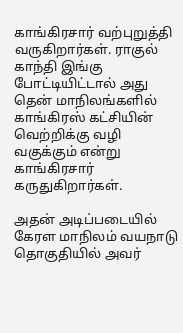காங்கிரசார் வற்புறுத்தி வருகிறார்கள். ராகுல் காந்தி இங்கு போட்டியிட்டால் அது தென் மாநிலங்களில் காங்கிரஸ் கட்சியின் வெற்றிக்கு வழி வகுக்கும் என்று காங்கிரசார் கருதுகிறார்கள்.

அதன் அடிப்படையில் கேரள மாநிலம் வயநாடு தொகுதியில் அவர்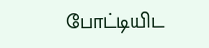போட்டியிட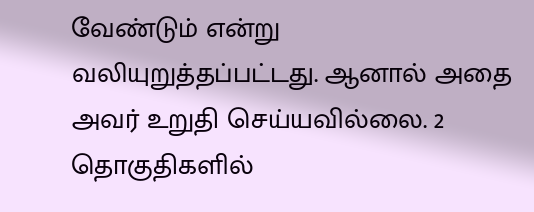வேண்டும் என்று வலியுறுத்தப்பட்டது. ஆனால் அதை அவர் உறுதி செய்யவில்லை. 2 தொகுதிகளில்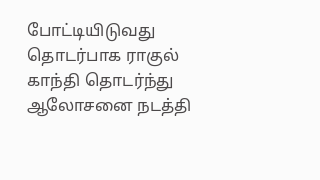போட்டியிடுவது தொடர்பாக ராகுல் காந்தி தொடர்ந்து ஆலோசனை நடத்தி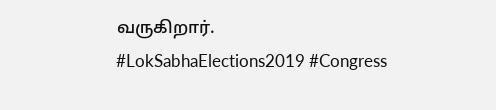வருகிறார்.  #LokSabhaElections2019 #Congress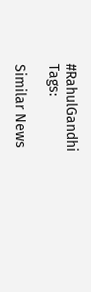#RahulGandhi
Tags:

Similar News